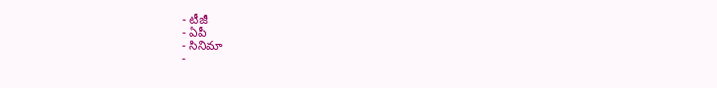- టీజీ
- ఏపీ
- సినిమా
-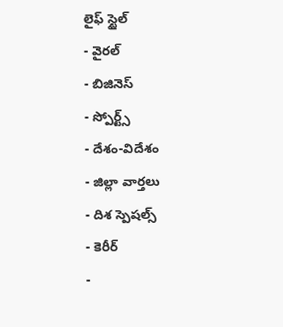లైఫ్ స్టైల్
- వైరల్
- బిజినెస్
- స్పోర్ట్స్
- దేశం-విదేశం
- జిల్లా వార్తలు
- దిశ స్పెషల్స్
- కెరీర్
-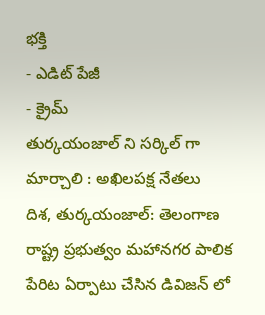భక్తి
- ఎడిట్ పేజీ
- క్రైమ్
తుర్కయంజాల్ ని సర్కిల్ గా మార్చాలి : అఖిలపక్ష నేతలు
దిశ, తుర్కయంజాల్: తెలంగాణ రాష్ట్ర ప్రభుత్వం మహానగర పాలిక పేరిట ఏర్పాటు చేసిన డివిజన్ లో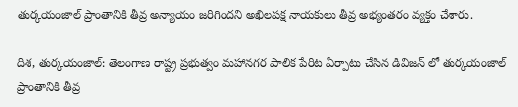తుర్కయంజాల్ ప్రాంతానికి తీవ్ర అన్యాయం జరిగిందని అఖిలపక్ష నాయకులు తీవ్ర అభ్యంతరం వ్యక్తం చేశారు.

దిశ, తుర్కయంజాల్: తెలంగాణ రాష్ట్ర ప్రభుత్వం మహానగర పాలిక పేరిట ఏర్పాటు చేసిన డివిజన్ లో తుర్కయంజాల్ ప్రాంతానికి తీవ్ర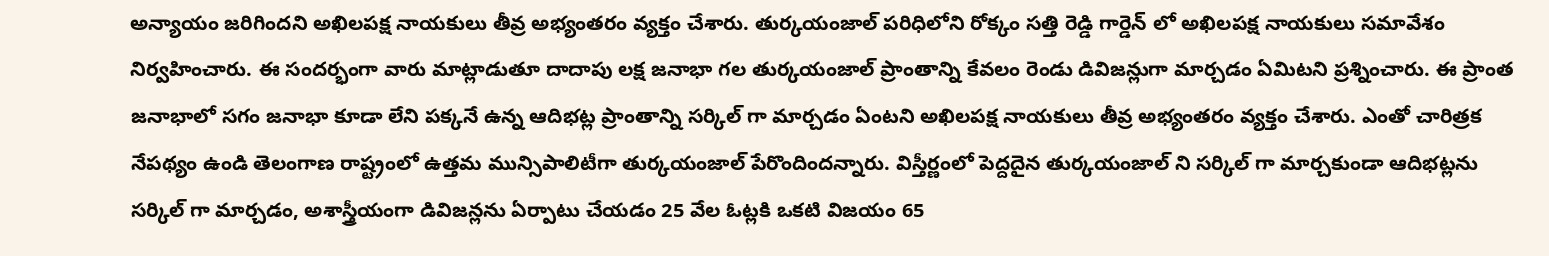అన్యాయం జరిగిందని అఖిలపక్ష నాయకులు తీవ్ర అభ్యంతరం వ్యక్తం చేశారు. తుర్కయంజాల్ పరిధిలోని రోక్కం సత్తి రెడ్డి గార్డెన్ లో అఖిలపక్ష నాయకులు సమావేశం నిర్వహించారు. ఈ సందర్భంగా వారు మాట్లాడుతూ దాదాపు లక్ష జనాభా గల తుర్కయంజాల్ ప్రాంతాన్ని కేవలం రెండు డివిజన్లుగా మార్చడం ఏమిటని ప్రశ్నించారు. ఈ ప్రాంత జనాభాలో సగం జనాభా కూడా లేని పక్కనే ఉన్న ఆదిభట్ల ప్రాంతాన్ని సర్కిల్ గా మార్చడం ఏంటని అఖిలపక్ష నాయకులు తీవ్ర అభ్యంతరం వ్యక్తం చేశారు. ఎంతో చారిత్రక నేపథ్యం ఉండి తెలంగాణ రాష్ట్రంలో ఉత్తమ మున్సిపాలిటీగా తుర్కయంజాల్ పేరొందిందన్నారు. విస్తీర్ణంలో పెద్దదైన తుర్కయంజాల్ ని సర్కిల్ గా మార్చకుండా ఆదిభట్లను సర్కిల్ గా మార్చడం, అశాస్త్రీయంగా డివిజన్లను ఏర్పాటు చేయడం 25 వేల ఓట్లకి ఒకటి విజయం 65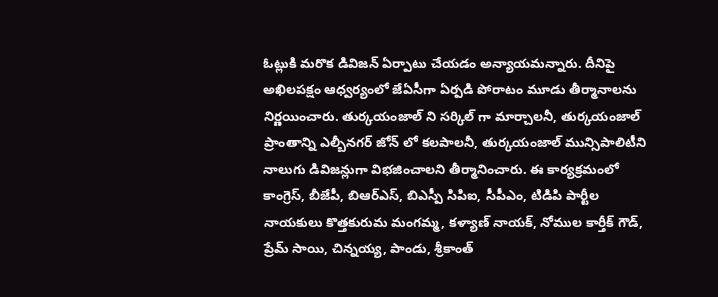ఓట్లుకి మరొక డివిజన్ ఏర్పాటు చేయడం అన్యాయమన్నారు. దీనిపై అఖిలపక్షం ఆధ్వర్యంలో జేఏసీగా ఏర్పడి పోరాటం మూడు తీర్మానాలను నిర్ణయించారు. తుర్కయంజాల్ ని సర్కిల్ గా మార్చాలనీ, తుర్కయంజాల్ ప్రాంతాన్ని ఎల్బీనగర్ జోన్ లో కలపాలనీ, తుర్కయంజాల్ మున్సిపాలిటీని నాలుగు డివిజన్లుగా విభజించాలని తీర్మానించారు. ఈ కార్యక్రమంలో కాంగ్రెస్, బీజేపీ, బిఆర్ఎస్, బిఎస్పీ సిపిఐ, సీపీఎం, టిడిపి పార్టీల నాయకులు కొత్తకురుమ మంగమ్మ, కళ్యాణ్ నాయక్, నోముల కార్తీక్ గౌడ్, ప్రేమ్ సాయి, చిన్నయ్య, పాండు, శ్రీకాంత్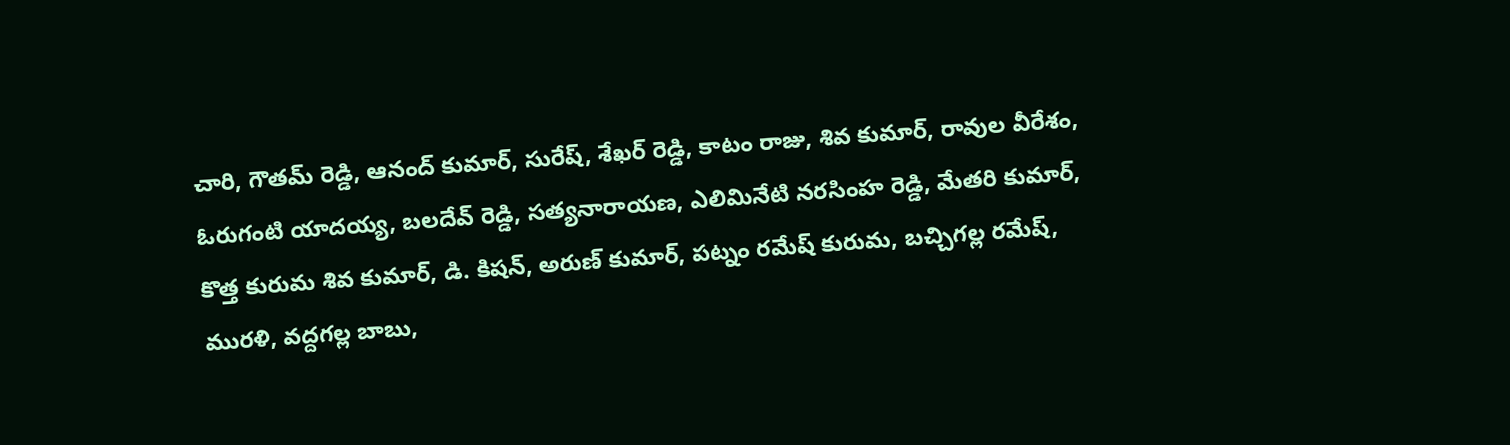చారి, గౌతమ్ రెడ్డి, ఆనంద్ కుమార్, సురేష్, శేఖర్ రెడ్డి, కాటం రాజు, శివ కుమార్, రావుల వీరేశం, ఓరుగంటి యాదయ్య, బలదేవ్ రెడ్డి, సత్యనారాయణ, ఎలిమినేటి నరసింహ రెడ్డి, మేతరి కుమార్, కొత్త కురుమ శివ కుమార్, డి. కిషన్, అరుణ్ కుమార్, పట్నం రమేష్ కురుమ, బచ్చిగల్ల రమేష్, మురళి, వద్దగల్ల బాబు,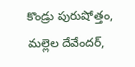కొండ్రు పురుషోత్తం, మల్లెల దేవేందర్,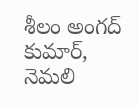శీలం అంగద్ కుమార్, నెమలి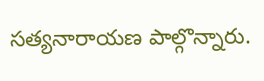సత్యనారాయణ పాల్గొన్నారు.